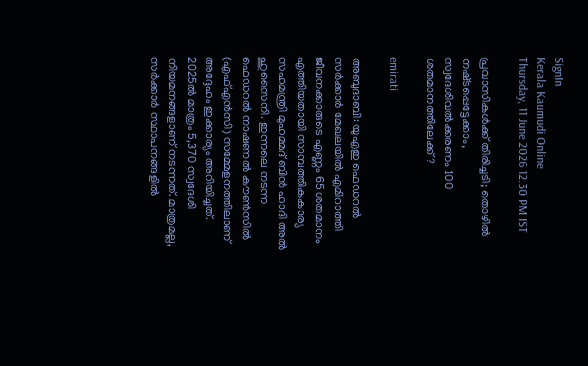SignIn
Kerala Kaumudi Online
Thursday, 11 June 2026 12.30 PM IST

പ്രവാസികൾക്ക് തിരിച്ചടി; തൊഴിൽ നഷ്‌ടപ്പെട്ടേക്കാം, സ്വദേശിവൽക്കരണം 100 ശതമാനത്തിലേക്ക്?

emirati

അബുദാബി: യുഎഇ ഫെഡറൽ സർക്കാർ മേഖലയിൽ എമിറാത്തി ജീവനക്കാരുടെ എണ്ണം 65 ശതമാനം എത്തിയതായി സാമ്പത്തികകാര്യ സഹമന്ത്രി മുഹമ്മദ് ബിൻ ഹാദി അൽ ഹുസൈനി. ഇന്നലെ നടന്ന ഫെഡറൽ നാഷണൽ കൗൺസിൽ (എഫ്‌എൻസി) സമ്മേളനത്തിലാണ് അദ്ദേഹം ഇക്കാര്യം അറിയിച്ചത്. 2025ൽ മാത്രം 5,370 സ്വദേശി നിയമനങ്ങളാണ് നടന്നത്. മാത്രമല്ല, സർക്കാർ സ്ഥാപനങ്ങളിൽ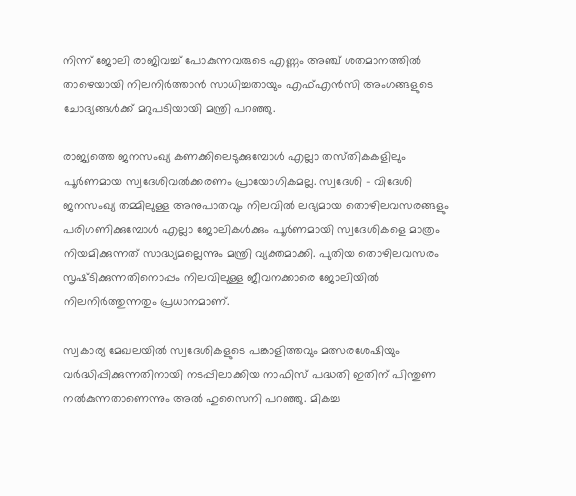നിന്ന് ജോലി രാജിവച്ച് പോകുന്നവരുടെ എണ്ണം അഞ്ച് ശതമാനത്തിൽ താഴെയായി നിലനിർത്താൻ സാധിച്ചതായും എഫ്‌എൻസി അംഗങ്ങളുടെ ചോദ്യങ്ങൾക്ക് മറുപടിയായി മന്ത്രി പറഞ്ഞു.

രാജ്യത്തെ ജനസംഖ്യ കണക്കിലെടുക്കുമ്പോൾ എല്ലാ തസ്‌തികകളിലും പൂർണമായ സ്വദേശിവൽക്കരണം പ്രായോഗികമല്ല. സ്വദേശി - വിദേശി ജനസംഖ്യ തമ്മിലുള്ള അനുപാതവും നിലവിൽ ലഭ്യമായ തൊഴിലവസരങ്ങളും പരിഗണിക്കുമ്പോൾ എല്ലാ ജോലികൾക്കും പൂർണമായി സ്വദേശികളെ മാത്രം നിയമിക്കുന്നത് സാദ്ധ്യമല്ലെന്നും മന്ത്രി വ്യക്തമാക്കി. പുതിയ തൊഴിലവസരം സൃഷ്‌ടിക്കുന്നതിനൊപ്പം നിലവിലുള്ള ജീവനക്കാരെ ജോലിയിൽ നിലനിർത്തുന്നതും പ്രധാനമാണ്.

സ്വകാര്യ മേഖലയിൽ സ്വദേശികളുടെ പങ്കാളിത്തവും മത്സരശേഷിയും വർദ്ധിപ്പിക്കുന്നതിനായി നടപ്പിലാക്കിയ നാഫിസ് പദ്ധതി ഇതിന് പിന്തുണ നൽകുന്നതാണെന്നും അൽ ഹുസൈനി പറഞ്ഞു. മികച്ച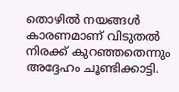തൊഴിൽ നയങ്ങൾ കാരണമാണ് വിടുതൽ നിരക്ക് കുറഞ്ഞതെന്നും അദ്ദേഹം ചൂണ്ടിക്കാട്ടി.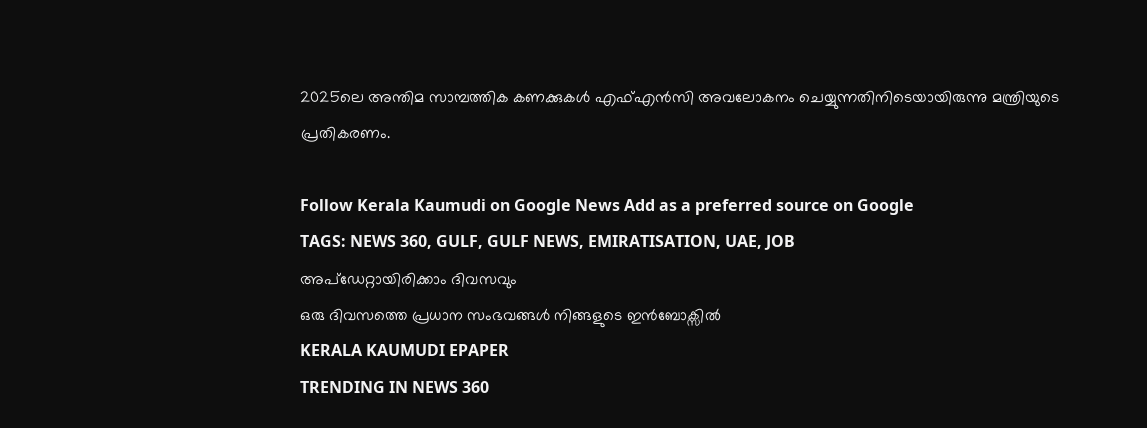2025ലെ അന്തിമ സാമ്പത്തിക കണക്കുകൾ എഫ്‌എൻസി അവലോകനം ചെയ്യുന്നതിനിടെയായിരുന്നു മന്ത്രിയുടെ പ്രതികരണം.

Follow Kerala Kaumudi on Google News Add as a preferred source on Google
TAGS: NEWS 360, GULF, GULF NEWS, EMIRATISATION, UAE, JOB
അപ്ഡേറ്റായിരിക്കാം ദിവസവും
ഒരു ദിവസത്തെ പ്രധാന സംഭവങ്ങൾ നിങ്ങളുടെ ഇൻബോക്സിൽ
KERALA KAUMUDI EPAPER
TRENDING IN NEWS 360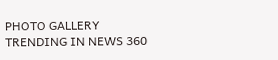PHOTO GALLERY
TRENDING IN NEWS 360